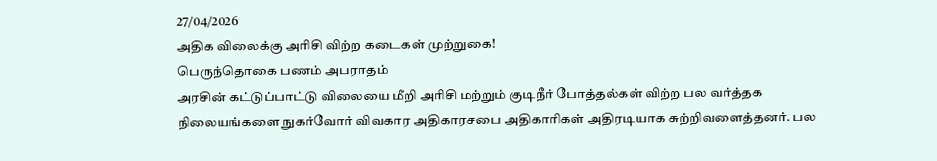27/04/2026
அதிக விலைக்கு அரிசி விற்ற கடைகள் முற்றுகை!
பெருந்தொகை பணம் அபராதம்
அரசின் கட்டுப்பாட்டு விலையை மீறி அரிசி மற்றும் குடிநீர் போத்தல்கள் விற்ற பல வர்த்தக நிலையங்களை நுகர்வோர் விவகார அதிகாரசபை அதிகாரிகள் அதிரடியாக சுற்றிவளைத்தனர். பல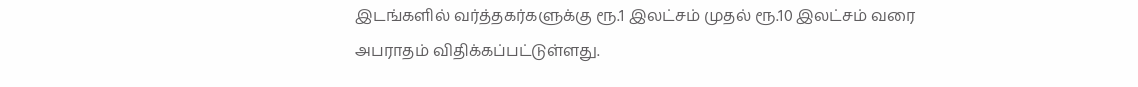இடங்களில் வர்த்தகர்களுக்கு ரூ.1 இலட்சம் முதல் ரூ.10 இலட்சம் வரை அபராதம் விதிக்கப்பட்டுள்ளது.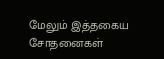மேலும் இத்தகைய சோதனைகள்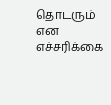தொடரும் என எச்சரிக்கை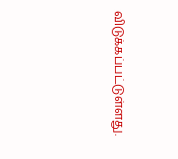விடுக்கப்பட்டுள்ளது.